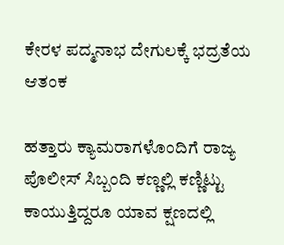ಕೇರಳ ಪದ್ಮನಾಭ ದೇಗುಲಕ್ಕೆ ಭದ್ರತೆಯ ಆತಂಕ

ಹತ್ತಾರು ಕ್ಯಾಮರಾಗಳೊಂದಿಗೆ ರಾಜ್ಯ ಪೊಲೀಸ್ ಸಿಬ್ಬಂದಿ ಕಣ್ಣಲ್ಲಿ ಕಣ್ಣಿಟ್ಟು ಕಾಯುತ್ತಿದ್ದರೂ ಯಾವ ಕ್ಷಣದಲ್ಲಿ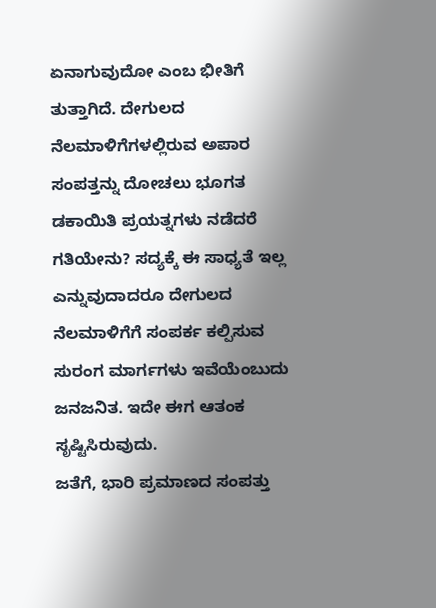ಏನಾಗುವುದೋ ಎಂಬ ಭೀತಿಗೆ ತುತ್ತಾಗಿದೆ. ದೇಗುಲದ ನೆಲಮಾಳಿಗೆಗಳಲ್ಲಿರುವ ಅಪಾರ ಸಂಪತ್ತನ್ನು ದೋಚಲು ಭೂಗತ ಡಕಾಯಿತಿ ಪ್ರಯತ್ನಗಳು ನಡೆದರೆ ಗತಿಯೇನು? ಸದ್ಯಕ್ಕೆ ಈ ಸಾಧ್ಯತೆ ಇಲ್ಲ ಎನ್ನುವುದಾದರೂ ದೇಗುಲದ ನೆಲಮಾಳಿಗೆಗೆ ಸಂಪರ್ಕ ಕಲ್ಪಿಸುವ ಸುರಂಗ ಮಾರ್ಗಗಳು ಇವೆಯೆಂಬುದು ಜನಜನಿತ. ಇದೇ ಈಗ ಆತಂಕ ಸೃಷ್ಟಿಸಿರುವುದು.
ಜತೆಗೆ, ಭಾರಿ ಪ್ರಮಾಣದ ಸಂಪತ್ತು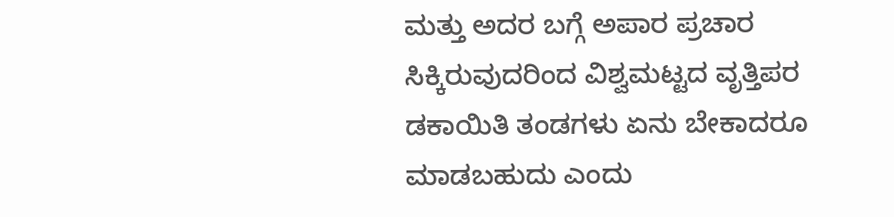ಮತ್ತು ಅದರ ಬಗ್ಗೆ ಅಪಾರ ಪ್ರಚಾರ ಸಿಕ್ಕಿರುವುದರಿಂದ ವಿಶ್ವಮಟ್ಟದ ವೃತ್ತಿಪರ ಡಕಾಯಿತಿ ತಂಡಗಳು ಏನು ಬೇಕಾದರೂ ಮಾಡಬಹುದು ಎಂದು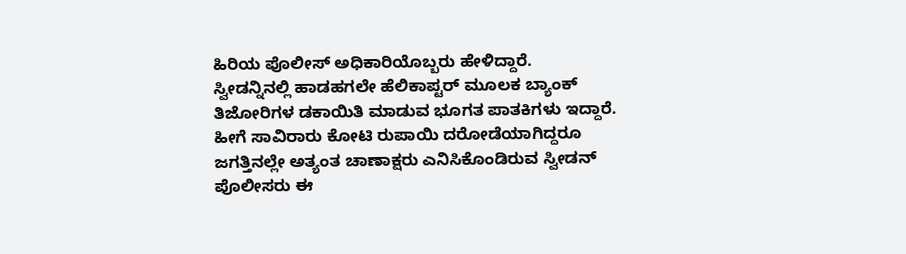ಹಿರಿಯ ಪೊಲೀಸ್ ಅಧಿಕಾರಿಯೊಬ್ಬರು ಹೇಳಿದ್ದಾರೆ.
ಸ್ವೀಡನ್ನಿನಲ್ಲಿ ಹಾಡಹಗಲೇ ಹೆಲಿಕಾಪ್ಟರ್ ಮೂಲಕ ಬ್ಯಾಂಕ್ ತಿಜೋರಿಗಳ ಡಕಾಯಿತಿ ಮಾಡುವ ಭೂಗತ ಪಾತಕಿಗಳು ಇದ್ದಾರೆ. ಹೀಗೆ ಸಾವಿರಾರು ಕೋಟಿ ರುಪಾಯಿ ದರೋಡೆಯಾಗಿದ್ದರೂ ಜಗತ್ತಿನಲ್ಲೇ ಅತ್ಯಂತ ಚಾಣಾಕ್ಷರು ಎನಿಸಿಕೊಂಡಿರುವ ಸ್ವೀಡನ್ ಪೊಲೀಸರು ಈ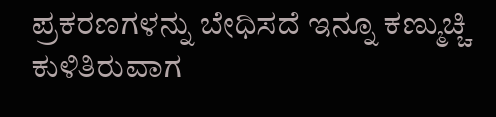ಪ್ರಕರಣಗಳನ್ನು ಬೇಧಿಸದೆ ಇನ್ನೂ ಕಣ್ಮುಚ್ಚಿ ಕುಳಿತಿರುವಾಗ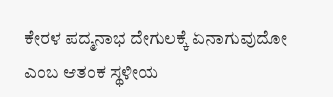ಕೇರಳ ಪದ್ಮನಾಭ ದೇಗುಲಕ್ಕೆ ಏನಾಗುವುದೋ ಎಂಬ ಆತಂಕ ಸ್ಥಳೀಯ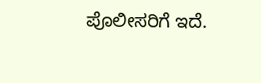ಪೊಲೀಸರಿಗೆ ಇದೆ.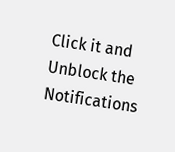Click it and Unblock the Notifications